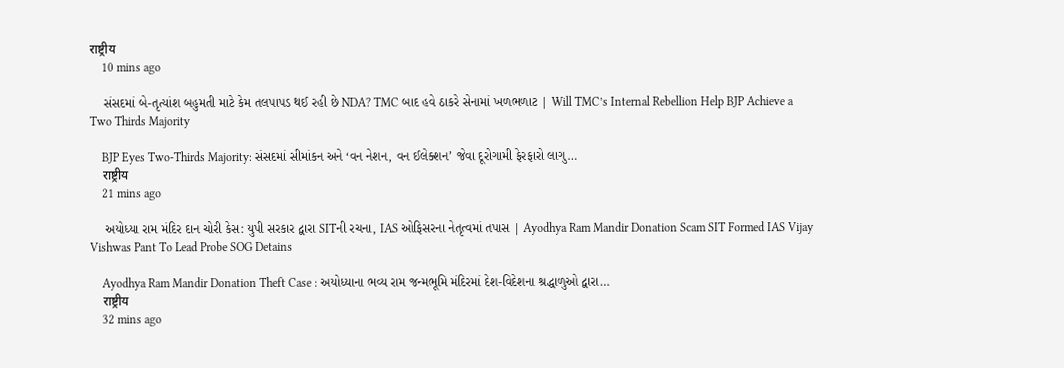राष्ट्रीय
    10 mins ago

    સંસદમાં બે-તૃત્યાંશ બહુમતી માટે કેમ તલપાપડ થઈ રહી છે NDA? TMC બાદ હવે ઠાકરે સેનામાં ખળભળાટ | Will TMC’s Internal Rebellion Help BJP Achieve a Two Thirds Majority

    BJP Eyes Two-Thirds Majority: સંસદમાં સીમાંકન અને ‘વન નેશન, વન ઈલેક્શન’ જેવા દૂરોગામી ફેરફારો લાગુ…
    राष्ट्रीय
    21 mins ago

    અયોધ્યા રામ મંદિર દાન ચોરી કેસ: યુપી સરકાર દ્વારા SITની રચના, IAS ઓફિસરના નેતૃત્વમાં તપાસ | Ayodhya Ram Mandir Donation Scam SIT Formed IAS Vijay Vishwas Pant To Lead Probe SOG Detains

    Ayodhya Ram Mandir Donation Theft Case : અયોધ્યાના ભવ્ય રામ જન્મભૂમિ મંદિરમાં દેશ-વિદેશના શ્રદ્ધાળુઓ દ્વારા…
    राष्ट्रीय
    32 mins ago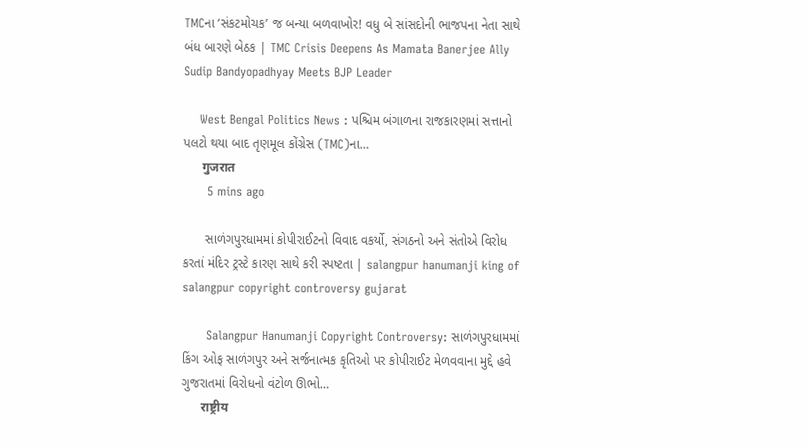TMCના ‘સંકટમોચક’ જ બન્યા બળવાખોર! વધુ બે સાંસદોની ભાજપના નેતા સાથે બંધ બારણે બેઠક | TMC Crisis Deepens As Mamata Banerjee Ally Sudip Bandyopadhyay Meets BJP Leader

    West Bengal Politics News : પશ્ચિમ બંગાળના રાજકારણમાં સત્તાનો પલટો થયા બાદ તૃણમૂલ કોંગ્રેસ (TMC)ના…
      गुजरात
      5 mins ago

      સાળંગપુરધામમાં કોપીરાઈટનો વિવાદ વકર્યો, સંગઠનો અને સંતોએ વિરોધ કરતાં મંદિર ટ્રસ્ટે કારણ સાથે કરી સ્પષ્ટતા | salangpur hanumanji king of salangpur copyright controversy gujarat

      Salangpur Hanumanji Copyright Controversy: સાળંગપુરધામમાં કિંગ ઓફ સાળંગપુર અને સર્જનાત્મક કૃતિઓ પર કોપીરાઈટ મેળવવાના મુદ્દે હવે ગુજરાતમાં વિરોધનો વંટોળ ઊભો…
      राष्ट्रीय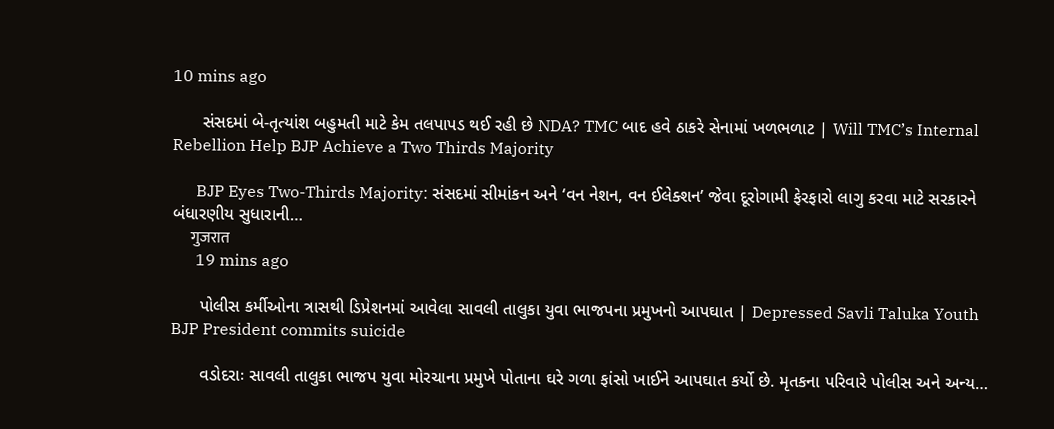10 mins ago

      સંસદમાં બે-તૃત્યાંશ બહુમતી માટે કેમ તલપાપડ થઈ રહી છે NDA? TMC બાદ હવે ઠાકરે સેનામાં ખળભળાટ | Will TMC’s Internal Rebellion Help BJP Achieve a Two Thirds Majority

      BJP Eyes Two-Thirds Majority: સંસદમાં સીમાંકન અને ‘વન નેશન, વન ઈલેક્શન’ જેવા દૂરોગામી ફેરફારો લાગુ કરવા માટે સરકારને બંધારણીય સુધારાની…
      गुजरात
      19 mins ago

      પોલીસ કર્મીઓના ત્રાસથી ડિપ્રેશનમાં આવેલા સાવલી તાલુકા યુવા ભાજપના પ્રમુખનો આપઘાત | Depressed Savli Taluka Youth BJP President commits suicide

      વડોદરાઃ સાવલી તાલુકા ભાજપ યુવા મોરચાના પ્રમુખે પોતાના ઘરે ગળા ફાંસો ખાઈને આપઘાત કર્યો છે. મૃતકના પરિવારે પોલીસ અને અન્ય…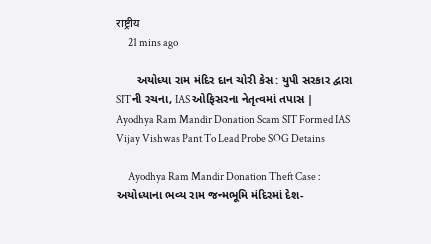राष्ट्रीय
      21 mins ago

      અયોધ્યા રામ મંદિર દાન ચોરી કેસ: યુપી સરકાર દ્વારા SITની રચના, IAS ઓફિસરના નેતૃત્વમાં તપાસ | Ayodhya Ram Mandir Donation Scam SIT Formed IAS Vijay Vishwas Pant To Lead Probe SOG Detains

      Ayodhya Ram Mandir Donation Theft Case : અયોધ્યાના ભવ્ય રામ જન્મભૂમિ મંદિરમાં દેશ-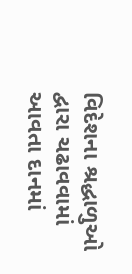વિદેશના શ્રદ્ધાળુઓ દ્વારા ચઢાવવામાં આવતા દાનમાં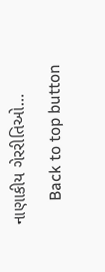નાણાકીય ગેરરીતિઓ…
      Back to top button